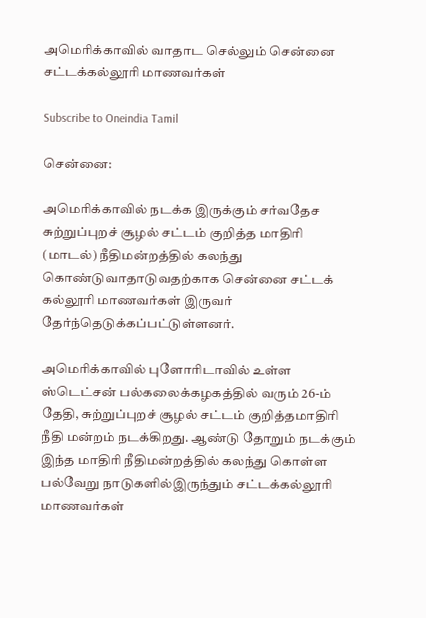அமெரிக்காவில் வாதாட செல்லும் சென்னை சட்டக்கல்லூரி மாணவர்கள்

Subscribe to Oneindia Tamil

சென்னை:

அமெரிக்காவில் நடக்க இருக்கும் சர்வதேச சுற்றுப்புறச் சூழல் சட்டம் குறித்த மாதிரி (மாடல்) நீதிமன்றத்தில் கலந்து கொண்டுவாதாடுவதற்காக சென்னை சட்டக் கல்லூரி மாணவர்கள் இருவர் தேர்ந்தெடுக்கப்பட்டுள்ளனர்.

அமெரிக்காவில் புளோரிடாவில் உள்ள ஸ்டெட்சன் பல்கலைக்கழகத்தில் வரும் 26-ம் தேதி, சுற்றுப்புறச் சூழல் சட்டம் குறித்தமாதிரி நீதி மன்றம் நடக்கிறது. ஆண்டு தோறும் நடக்கும் இந்த மாதிரி நீதிமன்றத்தில் கலந்து கொள்ள பல்வேறு நாடுகளில்இருந்தும் சட்டக்கல்லூரி மாணவர்கள்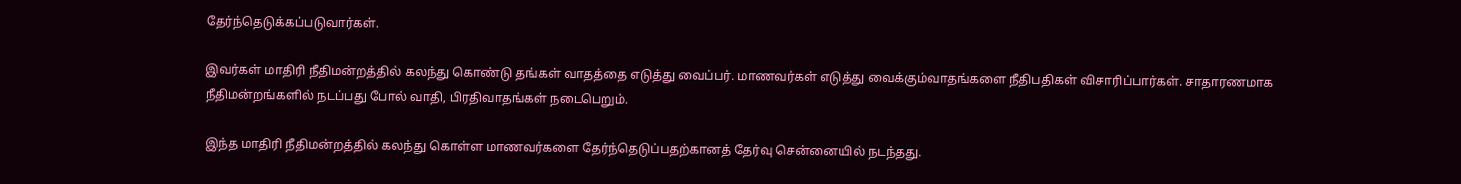தேர்ந்தெடுக்கப்படுவார்கள்.

இவர்கள் மாதிரி நீதிமன்றத்தில் கலந்து கொண்டு தங்கள் வாதத்தை எடுத்து வைப்பர். மாணவர்கள் எடுத்து வைக்கும்வாதங்களை நீதிபதிகள் விசாரிப்பார்கள். சாதாரணமாக நீதிமன்றங்களில் நடப்பது போல் வாதி, பிரதிவாதங்கள் நடைபெறும்.

இந்த மாதிரி நீதிமன்றத்தில் கலந்து கொள்ள மாணவர்களை தேர்ந்தெடுப்பதற்கானத் தேர்வு சென்னையில் நடந்தது.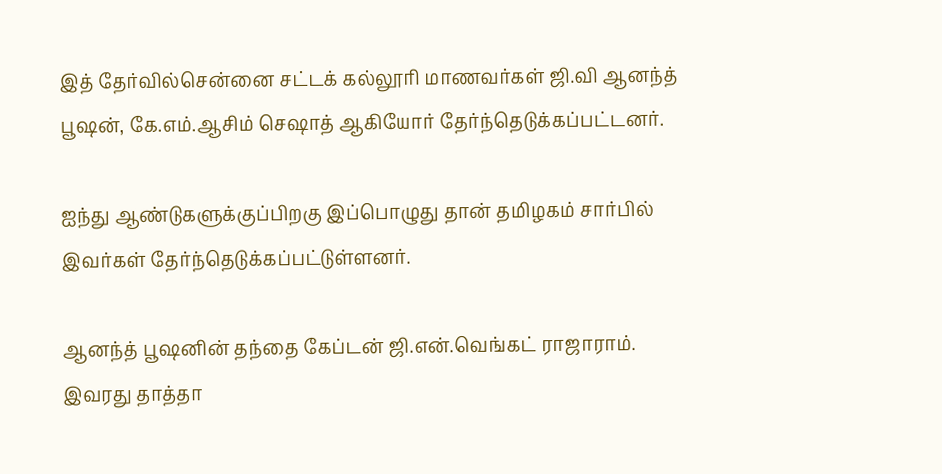இத் தேர்வில்சென்னை சட்டக் கல்லூரி மாணவர்கள் ஜி.வி ஆனந்த் பூஷன், கே.எம்.ஆசிம் செஷாத் ஆகியோர் தேர்ந்தெடுக்கப்பட்டனர்.

ஐந்து ஆண்டுகளுக்குப்பிறகு இப்பொழுது தான் தமிழகம் சார்பில் இவர்கள் தேர்ந்தெடுக்கப்பட்டுள்ளனர்.

ஆனந்த் பூஷனின் தந்தை கேப்டன் ஜி.என்.வெங்கட் ராஜாராம். இவரது தாத்தா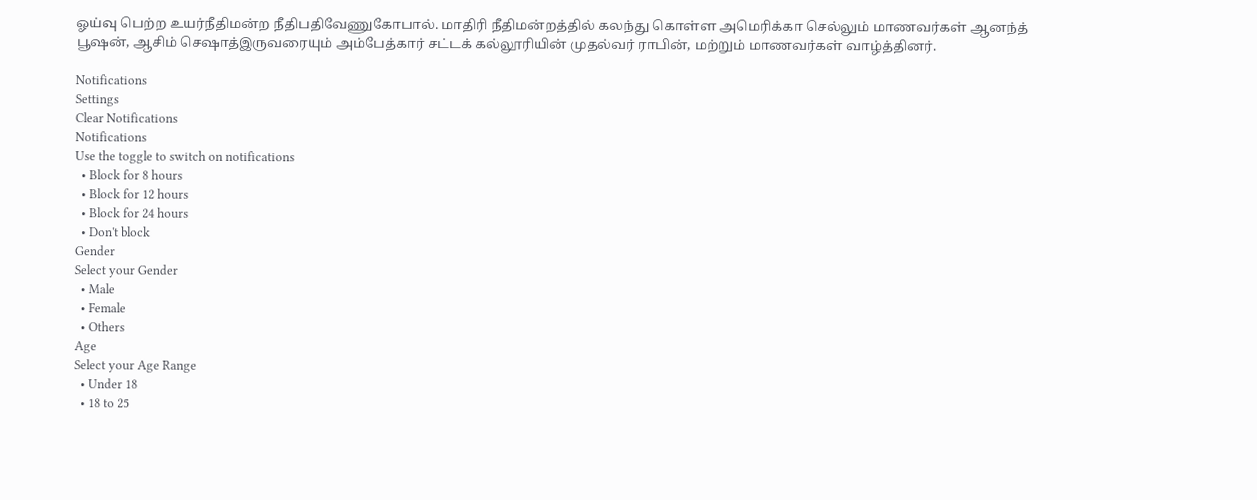ஓய்வு பெற்ற உயர்நீதிமன்ற நீதிபதிவேணுகோபால். மாதிரி நீதிமன்றத்தில் கலந்து கொள்ள அமெரிக்கா செல்லும் மாணவர்கள் ஆனந்த் பூஷன், ஆசிம் செஷாத்இருவரையும் அம்பேத்கார் சட்டக் கல்லூரியின் முதல்வர் ராபின், மற்றும் மாணவர்கள் வாழ்த்தினர்.

Notifications
Settings
Clear Notifications
Notifications
Use the toggle to switch on notifications
  • Block for 8 hours
  • Block for 12 hours
  • Block for 24 hours
  • Don't block
Gender
Select your Gender
  • Male
  • Female
  • Others
Age
Select your Age Range
  • Under 18
  • 18 to 25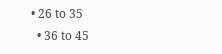• 26 to 35
  • 36 to 45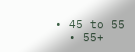• 45 to 55
  • 55+